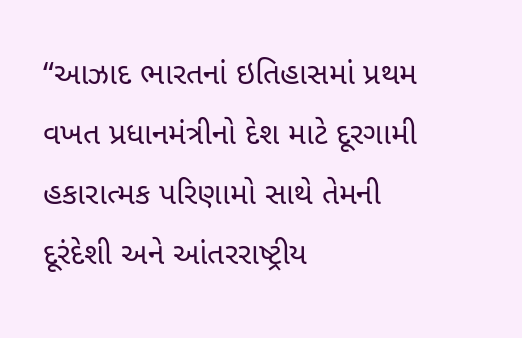“આઝાદ ભારતનાં ઇતિહાસમાં પ્રથમ વખત પ્રધાનમંત્રીનો દેશ માટે દૂરગામી હકારાત્મક પરિણામો સાથે તેમની દૂરંદેશી અને આંતરરાષ્ટ્રીય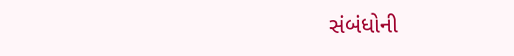સંબંધોની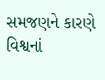સમજણને કારણે વિશ્વનાં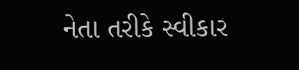નેતા તરીકે સ્વીકાર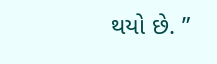થયો છે. ”